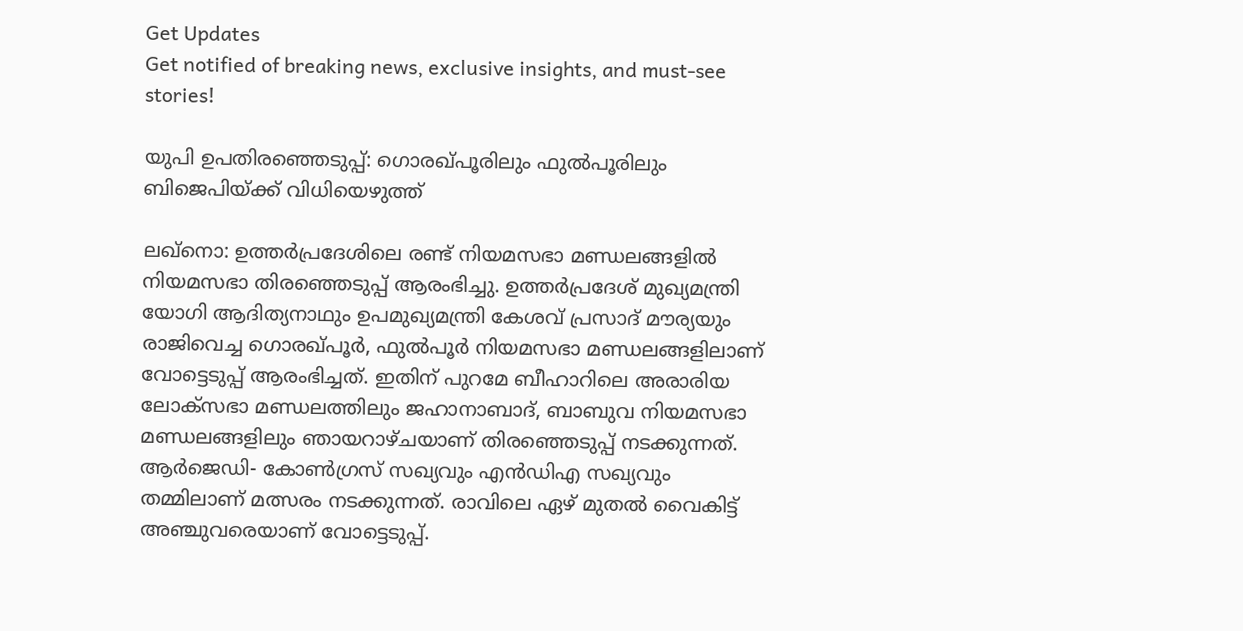Get Updates
Get notified of breaking news, exclusive insights, and must-see stories!

യുപി ഉപതിരഞ്ഞെടുപ്പ്: ഗൊരഖ്പൂരിലും ഫുല്‍പൂരിലും ബിജെപിയ്ക്ക് വിധിയെഴുത്ത്

ലഖ്നൊ: ഉത്തര്‍പ്രദേശിലെ രണ്ട് നിയമസഭാ മണ്ഡലങ്ങളില്‍ നിയമസഭാ തിരഞ്ഞെടുപ്പ് ആരംഭിച്ചു. ഉത്തര്‍പ്രദേശ് മുഖ്യമന്ത്രി യോഗി ആദിത്യനാഥും ഉപമുഖ്യമന്ത്രി കേശവ് പ്രസാദ് മൗര്യയും രാജിവെച്ച ഗൊരഖ്പൂര്‍, ഫുല്‍പൂര്‍ നിയമസഭാ മണ്ഡലങ്ങളിലാണ് വോട്ടെടുപ്പ് ആരംഭിച്ചത്. ഇതിന് പുറമേ ബീഹാറിലെ അരാരിയ ലോക്സഭാ മണ്ഡലത്തിലും ജഹാനാബാദ്, ബാബുവ നിയമസഭാ മണ്ഡലങ്ങളിലും ഞായറാഴ്ചയാണ് തിരഞ്ഞെടുപ്പ് നടക്കുന്നത്. ആര്‍ജെഡി- കോണ്‍ഗ്രസ് സഖ്യവും എന്‍ഡിഎ സഖ്യവും തമ്മിലാണ് മത്സരം നടക്കുന്നത്. രാവിലെ ഏഴ് മുതല്‍ വൈകിട്ട് അ‍ഞ്ചുവരെയാണ് വോട്ടെടുപ്പ്.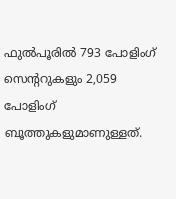ഫുല്‍പൂരില്‍ 793 പോളിംഗ് സെന്ററുകളും 2,059 പോളിംഗ് ബൂത്തുകളുമാണുള്ളത്.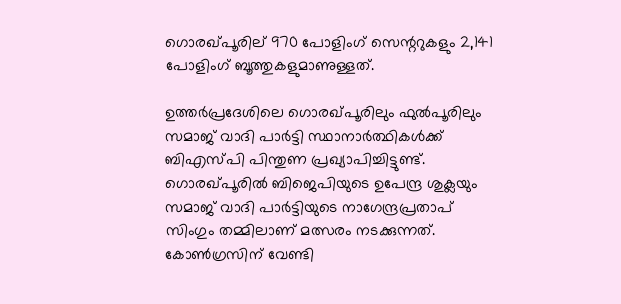ഗൊരഖ്പൂരില്‌‍ 970 പോളിംഗ് സെന്ററുകളും 2,141 പോളിംഗ് ബൂത്തുകളുമാണുള്ളത്.

ഉത്തര്‍പ്രദേശിലെ ഗൊരഖ്പൂരിലും ഫുല്‍പൂരിലും സമാജ് വാദി പാര്‍ട്ടി സ്ഥാനാര്‍ത്ഥികള്‍ക്ക് ബിഎസ്പി പിന്തുണ പ്രഖ്യാപിച്ചിട്ടുണ്ട്. ഗൊരഖ്പൂരില്‍ ബിജെപിയുടെ ഉപേന്ദ്ര ശുക്ലയും സമാജ് വാദി പാര്‍ട്ടിയുടെ നാഗേന്ദ്രപ്രതാപ് സിംഗും തമ്മിലാണ് മത്സരം നടക്കുന്നത്. കോണ്‍ഗ്രസിന് വേണ്ടി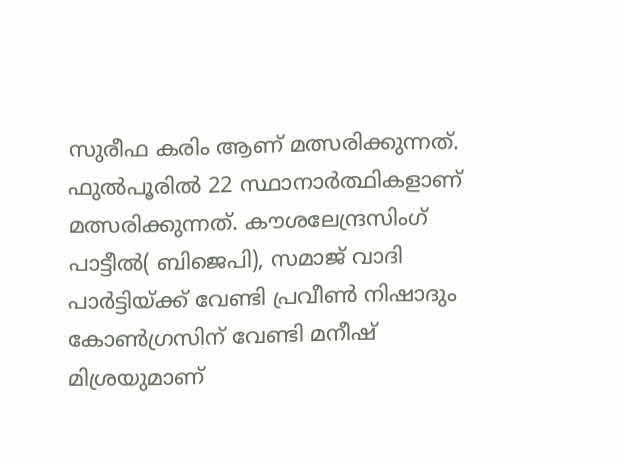സുരീഫ കരിം ആണ് മത്സരിക്കുന്നത്. ഫുല്‍പൂരില്‍ 22 സ്ഥാനാര്‍ത്ഥികളാണ് മത്സരിക്കുന്നത്. കൗശലേന്ദ്രസിംഗ് പാട്ടീല്‍( ബിജെപി), സമാജ് വാദി പാര്‍ട്ടിയ്ക്ക് വേണ്ടി പ്രവീണ്‍ നിഷാദും കോണ്‍ഗ്രസിന് വേണ്ടി മനീഷ് മിശ്രയുമാണ്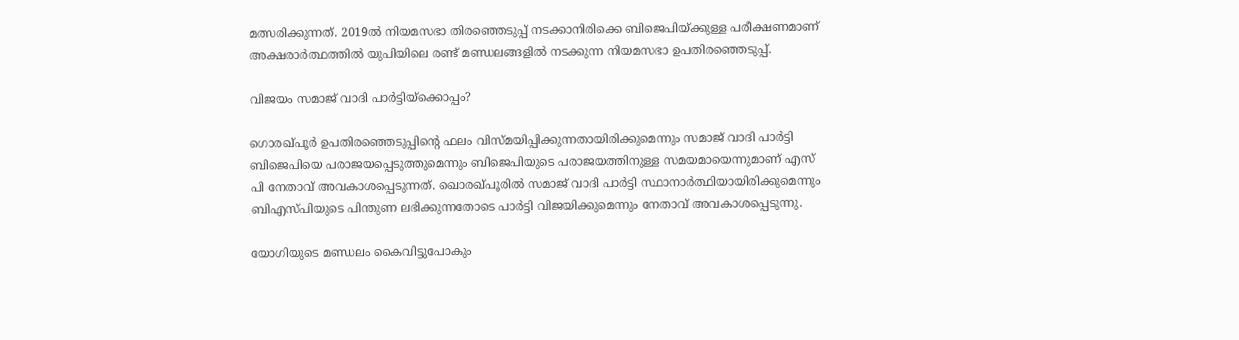മത്സരിക്കുന്നത്. 2019ല്‍ നിയമസഭാ തിരഞ്ഞെടുപ്പ് നടക്കാനിരിക്കെ ബിജെപിയ്ക്കുള്ള പരീക്ഷണമാണ് അക്ഷരാര്‍ത്ഥത്തില്‍ യുപിയിലെ രണ്ട് മണ്ഡലങ്ങളില്‍ നടക്കുന്ന നിയമസഭാ ഉപതിരഞ്ഞെടുപ്പ്.

വിജയം സമാജ് വാദി പാര്‍ട്ടിയ്ക്കൊപ്പം?

ഗൊരഖ്പൂർ ഉപതിരഞ്ഞെടുപ്പിന്റെ ഫലം വിസ്മയിപ്പിക്കുന്നതായിരിക്കുമെന്നും സമാജ് വാദി പാര്‍ട്ടി ബിജെപിയെ പരാജയപ്പെടുത്തുമെന്നും ബിജെപിയുടെ പരാജയത്തിനുള്ള സമയമായെന്നുമാണ് എസ് പി നേതാവ് അവകാശപ്പെടുന്നത്. ഖൊരഖ്പൂരില്‍ സമാജ് വാദി പാർട്ടി സ്ഥാനാർത്ഥിയായിരിക്കുമെന്നും ബിഎസ്പിയുടെ പിന്തുണ ലഭിക്കുന്നതോടെ പാർട്ടി വിജയിക്കുമെന്നും നേതാവ് അവകാശപ്പെടുന്നു.

യോഗിയുടെ മണ്ഡലം കൈവിട്ടുപോകും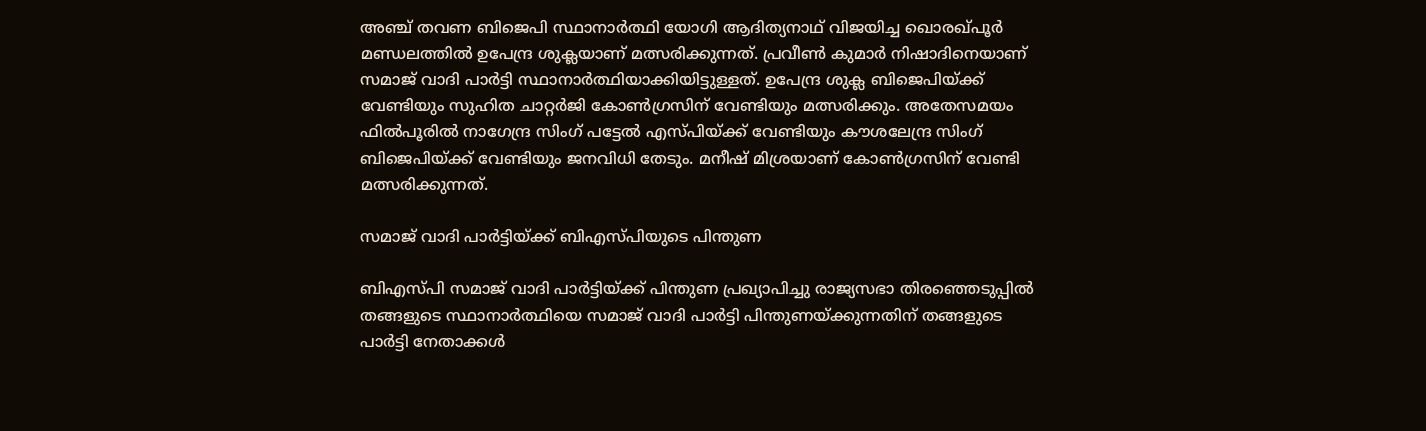അഞ്ച് തവണ ബിജെപി സ്ഥാനാർത്ഥി യോഗി ആദിത്യനാഥ് വിജയിച്ച ഖൊരഖ്പൂർ മണ്ഡലത്തിൽ ഉപേന്ദ്ര ശുക്ലയാണ് മത്സരിക്കുന്നത്. പ്രവീണ്‍ കുമാര്‍ നിഷാദിനെയാണ് സമാജ് വാദി പാര്‍ട്ടി സ്ഥാനാർത്ഥിയാക്കിയിട്ടുള്ളത്. ഉപേന്ദ്ര ശുക്ല ബിജെപിയ്ക്ക് വേണ്ടിയും സുഹിത ചാറ്റര്‍ജി കോണ്‍ഗ്രസിന് വേണ്ടിയും മത്സരിക്കും. അതേസമയം ഫില്‍പൂരില്‍ നാഗേന്ദ്ര സിംഗ് പട്ടേല്‍ എസ്പിയ്ക്ക് വേണ്ടിയും കൗശലേന്ദ്ര സിംഗ് ബിജെപിയ്ക്ക് വേണ്ടിയും ജനവിധി തേടും. മനീഷ് മിശ്രയാണ് കോണ്‍ഗ്രസിന് വേണ്ടി മത്സരിക്കുന്നത്.

സമാജ് വാദി പാര്‍ട്ടിയ്ക്ക് ബിഎസ്പിയുടെ പിന്തുണ

ബിഎസ്പി സമാജ് വാദി പാർട്ടിയ്ക്ക് പിന്തുണ പ്രഖ്യാപിച്ചു രാജ്യസഭാ തിരഞ്ഞെടുപ്പില്‍ തങ്ങളുടെ സ്ഥാനാര്‍ത്ഥിയെ സമാജ് വാദി പാര്‍ട്ടി പിന്തുണയ്ക്കുന്നതിന് തങ്ങളുടെ പാര്‍ട്ടി നേതാക്കള്‍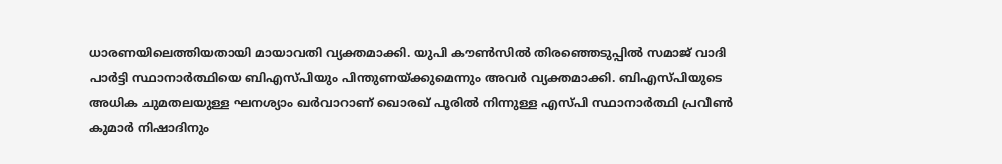ധാരണയിലെത്തിയതായി മായാവതി വ്യക്തമാക്കി. യുപി കൗണ്‍സില്‍ തിരഞ്ഞെടുപ്പില്‍ സമാജ് വാദി പാര്‍ട്ടി സ്ഥാനാര്‍ത്ഥിയെ ബിഎസ്പിയും പിന്തുണയ്ക്കുമെന്നും അവര്‍ വ്യക്തമാക്കി. ബിഎസ്പിയുടെ അധിക ചുമതലയുള്ള ഘനശ്യാം ഖര്‍വാറാണ് ഖൊരഖ് പൂരില്‍ നിന്നുള്ള എസ്പി സ്ഥാനാര്‍ത്ഥി പ്രവീണ്‍ കുമാര്‍ നിഷാദിനും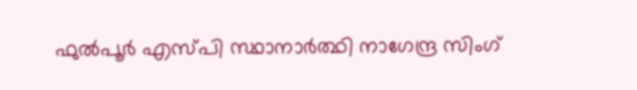ഫുല്‍പൂര്‍ എസ്പി സ്ഥാനാര്‍ത്ഥി നാഗേന്ദ്ര സിംഗ്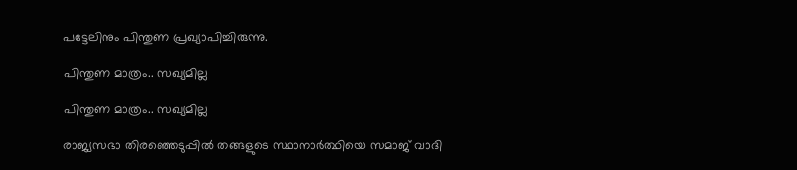പട്ടേലിനും പിന്തുണ പ്രഖ്യാപിച്ചിരുന്നു.

പിന്തുണ മാത്രം.. സഖ്യമില്ല

പിന്തുണ മാത്രം.. സഖ്യമില്ല

രാജ്യസഭാ തിരഞ്ഞെടുപ്പില്‍ തങ്ങളുടെ സ്ഥാനാര്‍ത്ഥിയെ സമാജ് വാദി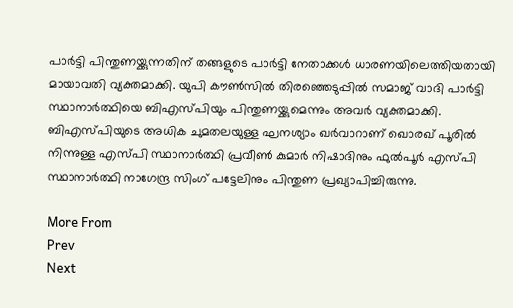പാര്‍ട്ടി പിന്തുണയ്ക്കുന്നതിന് തങ്ങളുടെ പാര്‍ട്ടി നേതാക്കള്‍ ധാരണയിലെത്തിയതായി മായാവതി വ്യക്തമാക്കി. യുപി കൗണ്‍സില്‍ തിരഞ്ഞെടുപ്പില്‍ സമാജ് വാദി പാര്‍ട്ടി സ്ഥാനാര്‍ത്ഥിയെ ബിഎസ്പിയും പിന്തുണയ്ക്കുമെന്നും അവര്‍ വ്യക്തമാക്കി. ബിഎസ്പിയുടെ അധിക ചുമതലയുള്ള ഘനശ്യാം ഖര്‍വാറാണ് ഖൊരഖ് പൂരില്‍ നിന്നുള്ള എസ്പി സ്ഥാനാര്‍ത്ഥി പ്രവീണ്‍ കുമാര്‍ നിഷാദിനും ഫുല്‍പൂര്‍ എസ്പി സ്ഥാനാര്‍ത്ഥി നാഗേന്ദ്ര സിംഗ് പട്ടേലിനും പിന്തുണ പ്രഖ്യാപിച്ചിരുന്നു.

More From
Prev
Next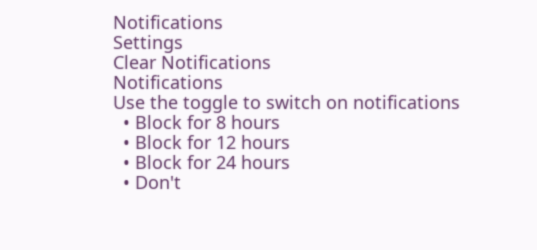Notifications
Settings
Clear Notifications
Notifications
Use the toggle to switch on notifications
  • Block for 8 hours
  • Block for 12 hours
  • Block for 24 hours
  • Don't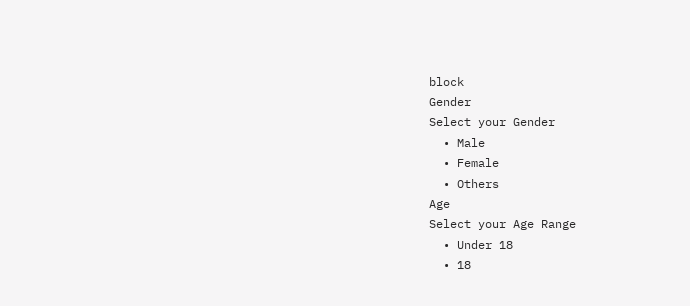block
Gender
Select your Gender
  • Male
  • Female
  • Others
Age
Select your Age Range
  • Under 18
  • 18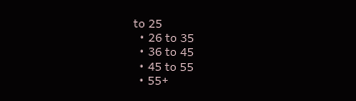to 25
  • 26 to 35
  • 36 to 45
  • 45 to 55
  • 55+